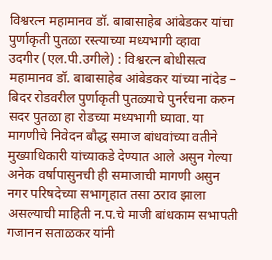विश्वरत्न महामानव डॉ. बाबासाहेब आंबेडकर यांचा पुर्णाकृती पुतळा रस्त्याच्या मध्यभागी व्हावा
उदगीर (एल.पी.उगीले) : विश्वरत्न बोधीसत्व महामानव डॉ. बाबासाहेब आंबेडकर यांच्या नांदेड – बिदर रोडवरील पुर्णाकृती पुतळ्याचे पुनर्रचना करुन सदर पुतळा हा रोडच्या मध्यभागी घ्यावा. या मागणीचे निवेदन बौद्ध समाज बांधवांच्या वतीने मुख्याधिकारी यांच्याकडे देण्यात आले असुन गेल्या अनेक वर्षापासुनची ही समाजाची मागणी असुन नगर परिषदेच्या सभागृहात तसा ठराव झाला असल्याची माहिती न.प.चे माजी बांधकाम सभापती गजानन सताळकर यांनी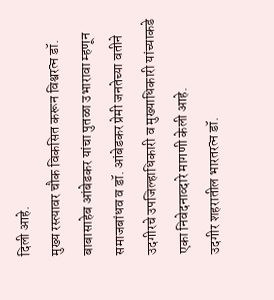दिली आहे.
मुख्य रस्त्यावर चौक विकसित करून विश्वरत्न डॉ. बाबासाहेब आंबेडकर यांचा पुतळा उभारावा म्हणून समाजबांधव व डॉ. आंबेडकर प्रेमी जनतेच्या वतीने उदगीरचे उपजिल्हाधिकारी व मुख्याधिकारी यांच्याकडे एका निवेदनाव्दारे मागणी केली आहे.
उदगीर शहरातील भारतरत्न डॉ.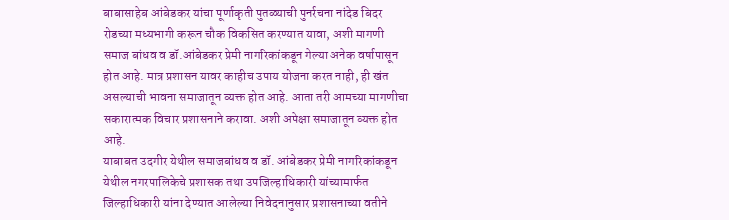बाबासाहेब आंबेडकर यांचा पूर्णाकृती पुतळ्याची पुनर्रचना नांदेड बिदर रोडच्या मध्यभागी करून चौक विकसित करण्यात यावा, अशी मागणी समाज बांधव व डॉ.आंबेडकर प्रेमी नागरिकांकडून गेल्या अनेक वर्षापासून होत आहे. मात्र प्रशासन यावर काहीच उपाय योजना करत नाही, ही खंत असल्याची भावना समाजातून व्यक्त होत आहे. आता तरी आमच्या मागणीचा सकारात्मक विचार प्रशासनाने करावा. अशी अपेक्षा समाजातून व्यक्त होत आहे.
याबाबत उदगीर येथील समाजबांधव व डॉ. आंबेडकर प्रेमी नागरिकांकडून येथील नगरपालिकेचे प्रशासक तथा उपजिल्हाधिकारी यांच्यामार्फत जिल्हाधिकारी यांना देण्यात आलेल्या निवेदनानुसार प्रशासनाच्या वतीने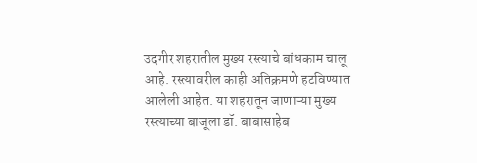उदगीर शहरातील मुख्य रस्त्याचे बांधकाम चालू आहे. रस्त्यावरील काही अतिक्रमणे हटविण्यात आलेली आहेत. या शहरातून जाणाऱ्या मुख्य रस्त्याच्या बाजूला डॉ. बाबासाहेब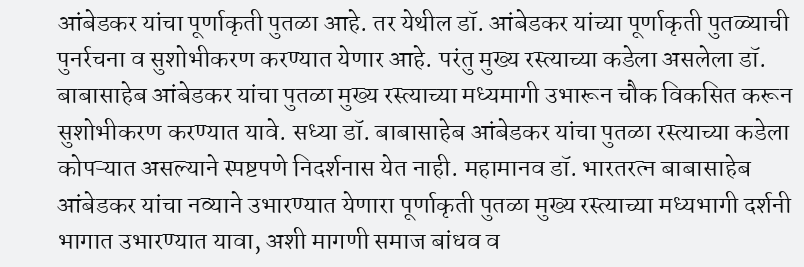आंबेडकर यांचा पूर्णाकृती पुतळा आहे. तर येथील डॉ. आंबेडकर यांच्या पूर्णाकृती पुतळ्याची पुनर्रचना व सुशोभीकरण करण्यात येणार आहे. परंतु मुख्य रस्त्याच्या कडेला असलेला डॉ. बाबासाहेब आंबेडकर यांचा पुतळा मुख्य रस्त्याच्या मध्यमागी उभारून चौक विकसित करून सुशोभीकरण करण्यात यावे. सध्या डॉ. बाबासाहेब आंबेडकर यांचा पुतळा रस्त्याच्या कडेला कोपऱ्यात असल्याने स्पष्टपणे निदर्शनास येत नाही. महामानव डॉ. भारतरत्न बाबासाहेब आंबेडकर यांचा नव्याने उभारण्यात येणारा पूर्णाकृती पुतळा मुख्य रस्त्याच्या मध्यभागी दर्शनी भागात उभारण्यात यावा, अशी मागणी समाज बांधव व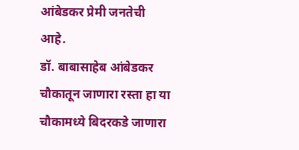आंबेडकर प्रेमी जनतेची आहे.
डॉ. बाबासाहेब आंबेडकर चौकातून जाणारा रस्ता हा या चौकामध्ये बिदरकडे जाणारा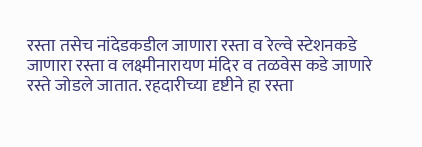रस्ता तसेच नांदेडकडील जाणारा रस्ता व रेल्वे स्टेशनकडे जाणारा रस्ता व लक्ष्मीनारायण मंदिर व तळवेस कडे जाणारे रस्ते जोडले जातात. रहदारीच्या दृष्टीने हा रस्ता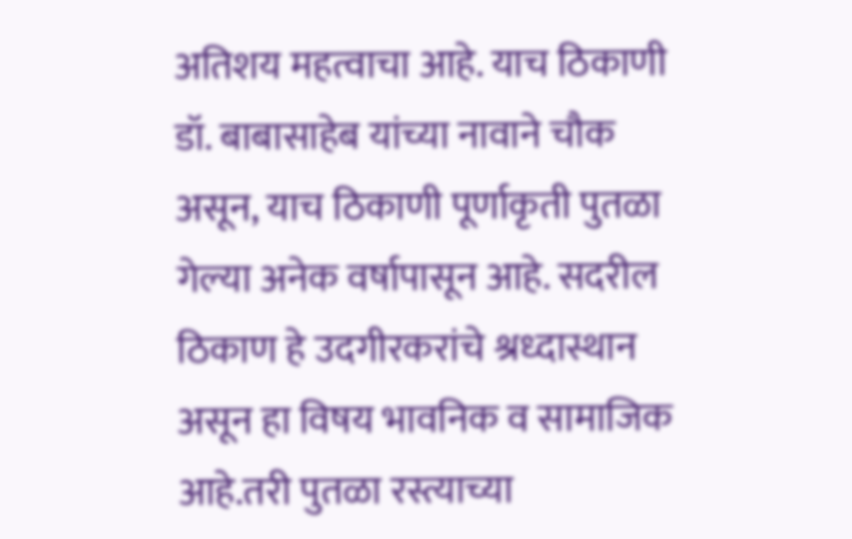अतिशय महत्वाचा आहे. याच ठिकाणी डॉ. बाबासाहेब यांच्या नावाने चौक असून, याच ठिकाणी पूर्णाकृती पुतळा गेल्या अनेक वर्षापासून आहे. सदरील ठिकाण हे उदगीरकरांचे श्रध्दास्थान असून हा विषय भावनिक व सामाजिक आहे.तरी पुतळा रस्त्याच्या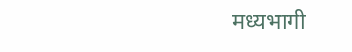मध्यभागी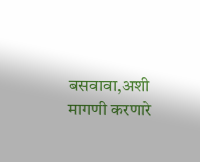बसवावा,अशी मागणी करणारे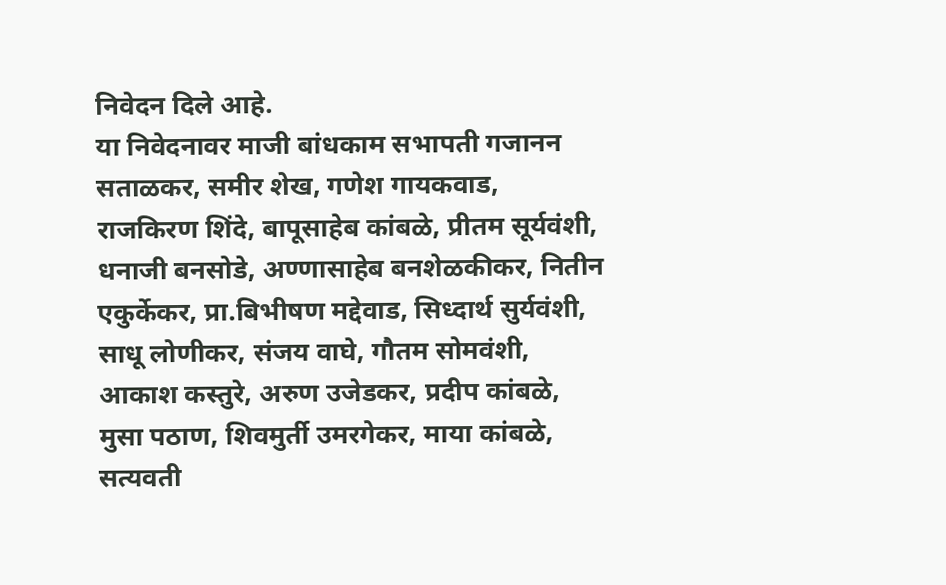निवेदन दिले आहे.
या निवेदनावर माजी बांधकाम सभापती गजानन सताळकर, समीर शेख, गणेश गायकवाड, राजकिरण शिंदे, बापूसाहेब कांबळे, प्रीतम सूर्यवंशी, धनाजी बनसोडे, अण्णासाहेब बनशेळकीकर, नितीन एकुर्केकर, प्रा.बिभीषण मद्देवाड, सिध्दार्थ सुर्यवंशी, साधू लोणीकर, संजय वाघे, गौतम सोमवंशी, आकाश कस्तुरे, अरुण उजेडकर, प्रदीप कांबळे, मुसा पठाण, शिवमुर्ती उमरगेकर, माया कांबळे, सत्यवती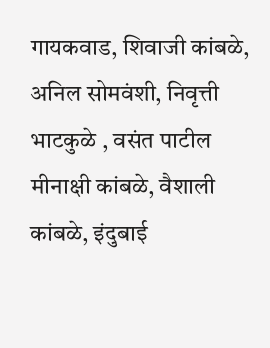गायकवाड, शिवाजी कांबळे, अनिल सोमवंशी, निवृत्ती भाटकुळे , वसंत पाटील मीनाक्षी कांबळे, वैशाली कांबळे, इंदुबाई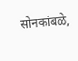सोनकांबळे,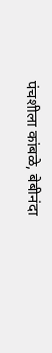पंचशीला कांबळे, बेबीनंदा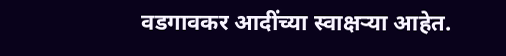वडगावकर आदींच्या स्वाक्षऱ्या आहेत.